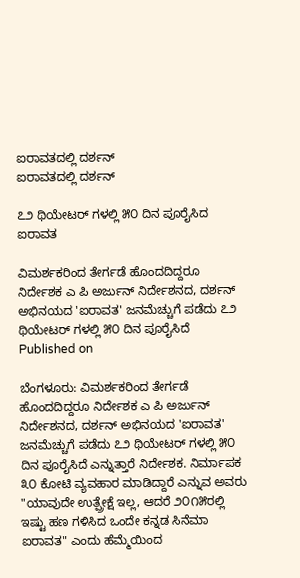ಐರಾವತದಲ್ಲಿ ದರ್ಶನ್
ಐರಾವತದಲ್ಲಿ ದರ್ಶನ್

೭೨ ಥಿಯೇಟರ್ ಗಳಲ್ಲಿ ೫೦ ದಿನ ಪೂರೈಸಿದ ಐರಾವತ

ವಿಮರ್ಶಕರಿಂದ ತೇರ್ಗಡೆ ಹೊಂದದಿದ್ದರೂ ನಿರ್ದೇಶಕ ಎ ಪಿ ಅರ್ಜುನ್ ನಿರ್ದೇಶನದ, ದರ್ಶನ್ ಅಭಿನಯದ 'ಐರಾವತ' ಜನಮೆಚ್ಚುಗೆ ಪಡೆದು ೭೨ ಥಿಯೇಟರ್ ಗಳಲ್ಲಿ ೫೦ ದಿನ ಪೂರೈಸಿದೆ
Published on

ಬೆಂಗಳೂರು: ವಿಮರ್ಶಕರಿಂದ ತೇರ್ಗಡೆ ಹೊಂದದಿದ್ದರೂ ನಿರ್ದೇಶಕ ಎ ಪಿ ಅರ್ಜುನ್ ನಿರ್ದೇಶನದ, ದರ್ಶನ್ ಅಭಿನಯದ 'ಐರಾವತ' ಜನಮೆಚ್ಚುಗೆ ಪಡೆದು ೭೨ ಥಿಯೇಟರ್ ಗಳಲ್ಲಿ ೫೦ ದಿನ ಪೂರೈಸಿದೆ ಎನ್ನುತ್ತಾರೆ ನಿರ್ದೇಶಕ. ನಿರ್ಮಾಪಕ ೩೦ ಕೋಟಿ ವ್ಯವಹಾರ ಮಾಡಿದ್ದಾರೆ ಎನ್ನುವ ಅವರು "ಯಾವುದೇ ಉತ್ಪ್ರೇಕ್ಷೆ ಇಲ್ಲ, ಆದರೆ ೨೦೧೫ರಲ್ಲಿ ಇಷ್ಟು ಹಣ ಗಳಿಸಿದ ಒಂದೇ ಕನ್ನಡ ಸಿನೆಮಾ ಐರಾವತ" ಎಂದು ಹೆಮ್ಮೆಯಿಂದ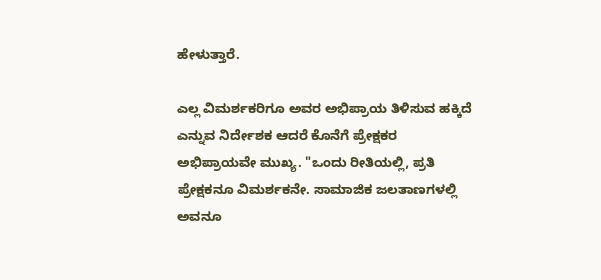ಹೇಳುತ್ತಾರೆ.

ಎಲ್ಲ ವಿಮರ್ಶಕರಿಗೂ ಅವರ ಅಭಿಪ್ರಾಯ ತಿಳಿಸುವ ಹಕ್ಕಿದೆ ಎನ್ನುವ ನಿರ್ದೇಶಕ ಆದರೆ ಕೊನೆಗೆ ಪ್ರೇಕ್ಷಕರ ಅಭಿಪ್ರಾಯವೇ ಮುಖ್ಯ. "ಒಂದು ರೀತಿಯಲ್ಲಿ, ಪ್ರತಿ ಪ್ರೇಕ್ಷಕನೂ ವಿಮರ್ಶಕನೇ. ಸಾಮಾಜಿಕ ಜಲತಾಣಗಳಲ್ಲಿ ಅವನೂ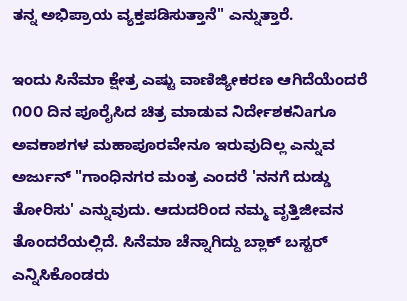ತನ್ನ ಅಭಿಪ್ರಾಯ ವ್ಯಕ್ತಪಡಿಸುತ್ತಾನೆ" ಎನ್ನುತ್ತಾರೆ.

ಇಂದು ಸಿನೆಮಾ ಕ್ಷೇತ್ರ ಎಷ್ಟು ವಾಣಿಜ್ಯೀಕರಣ ಆಗಿದೆಯೆಂದರೆ ೧೦೦ ದಿನ ಪೂರೈಸಿದ ಚಿತ್ರ ಮಾಡುವ ನಿರ್ದೇಶಕನಿaಗೂ ಅವಕಾಶಗಳ ಮಹಾಪೂರವೇನೂ ಇರುವುದಿಲ್ಲ ಎನ್ನುವ ಅರ್ಜುನ್ "ಗಾಂಧಿನಗರ ಮಂತ್ರ ಎಂದರೆ 'ನನಗೆ ದುಡ್ಡು ತೋರಿಸು' ಎನ್ನುವುದು. ಆದುದರಿಂದ ನಮ್ಮ ವೃತ್ತಿಜೀವನ ತೊಂದರೆಯಲ್ಲಿದೆ. ಸಿನೆಮಾ ಚೆನ್ನಾಗಿದ್ದು ಬ್ಲಾಕ್ ಬಸ್ಟರ್ ಎನ್ನಿಸಿಕೊಂಡರು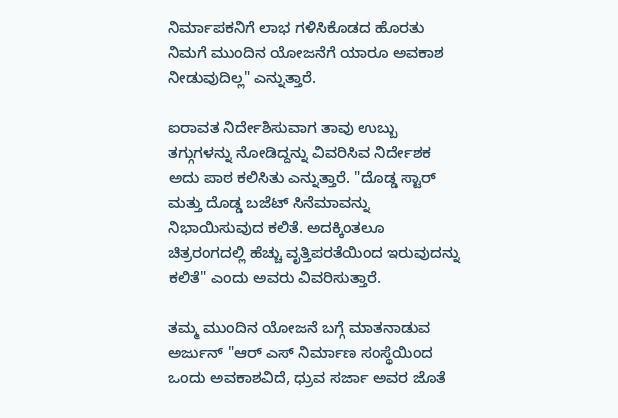ನಿರ್ಮಾಪಕನಿಗೆ ಲಾಭ ಗಳಿಸಿಕೊಡದ ಹೊರತು ನಿಮಗೆ ಮುಂದಿನ ಯೋಜನೆಗೆ ಯಾರೂ ಅವಕಾಶ ನೀಡುವುದಿಲ್ಲ" ಎನ್ನುತ್ತಾರೆ.

ಐರಾವತ ನಿರ್ದೇಶಿಸುವಾಗ ತಾವು ಉಬ್ಬು ತಗ್ಗುಗಳನ್ನು ನೋಡಿದ್ದನ್ನು ವಿವರಿಸಿವ ನಿರ್ದೇಶಕ ಅದು ಪಾಠ ಕಲಿಸಿತು ಎನ್ನುತ್ತಾರೆ. "ದೊಡ್ಡ ಸ್ಟಾರ್ ಮತ್ತು ದೊಡ್ಡ ಬಜೆಟ್ ಸಿನೆಮಾವನ್ನು ನಿಭಾಯಿಸುವುದ ಕಲಿತೆ. ಅದಕ್ಕಿಂತಲೂ ಚಿತ್ರರಂಗದಲ್ಲಿ ಹೆಚ್ಚು ವೃತ್ತಿಪರತೆಯಿಂದ ಇರುವುದನ್ನು ಕಲಿತೆ" ಎಂದು ಅವರು ವಿವರಿಸುತ್ತಾರೆ.

ತಮ್ಮ ಮುಂದಿನ ಯೋಜನೆ ಬಗ್ಗೆ ಮಾತನಾಡುವ ಅರ್ಜುನ್ "ಆರ್ ಎಸ್ ನಿರ್ಮಾಣ ಸಂಸ್ಥೆಯಿಂದ ಒಂದು ಅವಕಾಶವಿದೆ, ಧ್ರುವ ಸರ್ಜಾ ಅವರ ಜೊತೆ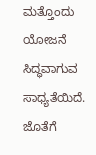ಮತ್ತೊಂದು ಯೋಜನೆ ಸಿದ್ಧವಾಗುವ ಸಾಧ್ಯತೆಯಿದೆ. ಜೊತೆಗೆ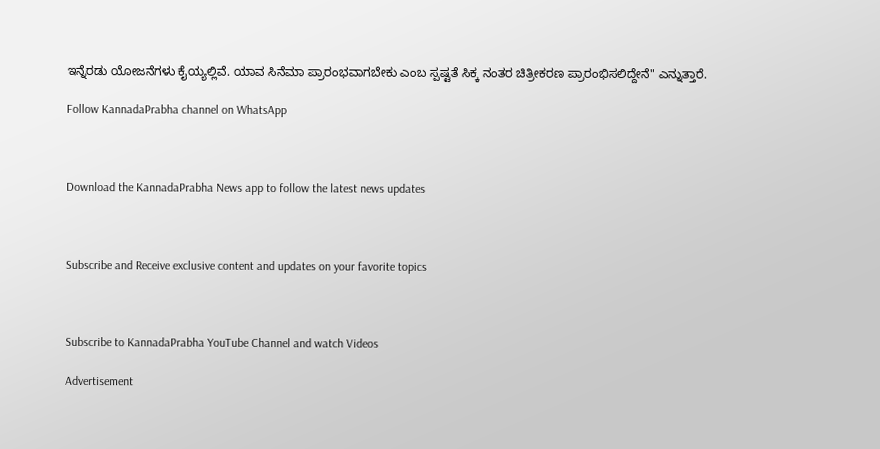ಇನ್ನೆರಡು ಯೋಜನೆಗಳು ಕೈಯ್ಯಲ್ಲಿವೆ. ಯಾವ ಸಿನೆಮಾ ಪ್ರಾರಂಭವಾಗಬೇಕು ಎಂಬ ಸ್ಪಷ್ಟತೆ ಸಿಕ್ಕ ನಂತರ ಚಿತ್ರೀಕರಣ ಪ್ರಾರಂಭಿಸಲಿದ್ದೇನೆ" ಎನ್ನುತ್ತಾರೆ.

Follow KannadaPrabha channel on WhatsApp



Download the KannadaPrabha News app to follow the latest news updates



Subscribe and Receive exclusive content and updates on your favorite topics



Subscribe to KannadaPrabha YouTube Channel and watch Videos

Advertisement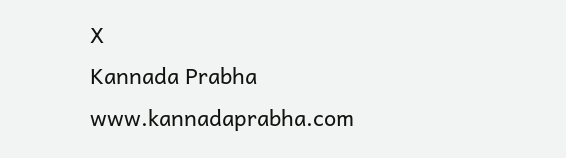X
Kannada Prabha
www.kannadaprabha.com